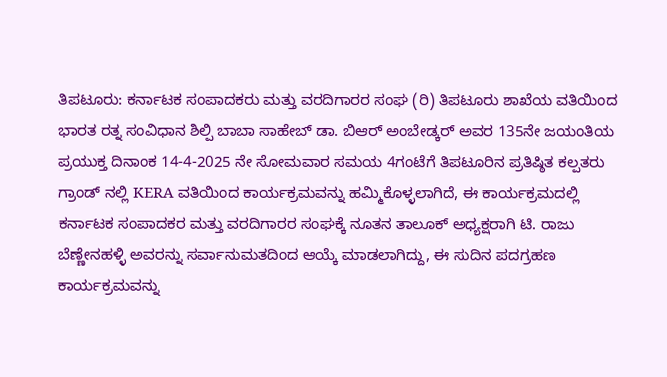ತಿಪಟೂರು: ಕರ್ನಾಟಕ ಸಂಪಾದಕರು ಮತ್ತು ವರದಿಗಾರರ ಸಂಘ (ರಿ) ತಿಪಟೂರು ಶಾಖೆಯ ವತಿಯಿಂದ ಭಾರತ ರತ್ನ ಸಂವಿಧಾನ ಶಿಲ್ಪಿ ಬಾಬಾ ಸಾಹೇಬ್ ಡಾ. ಬಿಆರ್ ಅಂಬೇಡ್ಕರ್ ಅವರ 135ನೇ ಜಯಂತಿಯ ಪ್ರಯುಕ್ತ ದಿನಾಂಕ 14-4-2025 ನೇ ಸೋಮವಾರ ಸಮಯ 4ಗಂಟೆಗೆ ತಿಪಟೂರಿನ ಪ್ರತಿಷ್ಠಿತ ಕಲ್ಪತರು ಗ್ರಾಂಡ್ ನಲ್ಲಿ KERA ವತಿಯಿಂದ ಕಾರ್ಯಕ್ರಮವನ್ನು ಹಮ್ಮಿಕೊಳ್ಳಲಾಗಿದೆ, ಈ ಕಾರ್ಯಕ್ರಮದಲ್ಲಿ ಕರ್ನಾಟಕ ಸಂಪಾದಕರ ಮತ್ತು ವರದಿಗಾರರ ಸಂಘಕ್ಕೆ ನೂತನ ತಾಲೂಕ್ ಅಧ್ಯಕ್ಷರಾಗಿ ಟಿ. ರಾಜು ಬೆಣ್ಣೇನಹಳ್ಳಿ ಅವರನ್ನು ಸರ್ವಾನುಮತದಿಂದ ಆಯ್ಕೆ ಮಾಡಲಾಗಿದ್ದು, ಈ ಸುದಿನ ಪದಗ್ರಹಣ ಕಾರ್ಯಕ್ರಮವನ್ನು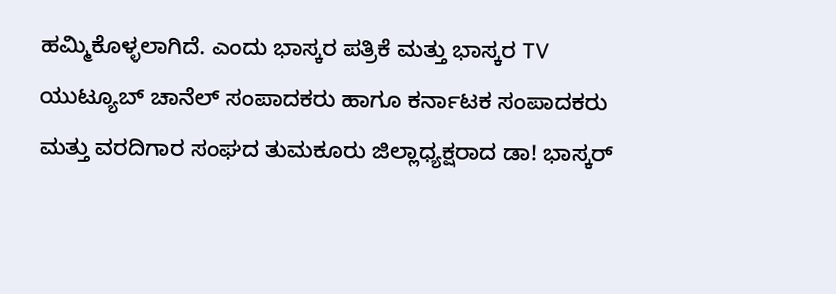ಹಮ್ಮಿಕೊಳ್ಳಲಾಗಿದೆ. ಎಂದು ಭಾಸ್ಕರ ಪತ್ರಿಕೆ ಮತ್ತು ಭಾಸ್ಕರ TV ಯುಟ್ಯೂಬ್ ಚಾನೆಲ್ ಸಂಪಾದಕರು ಹಾಗೂ ಕರ್ನಾಟಕ ಸಂಪಾದಕರು ಮತ್ತು ವರದಿಗಾರ ಸಂಘದ ತುಮಕೂರು ಜಿಲ್ಲಾಧ್ಯಕ್ಷರಾದ ಡಾ! ಭಾಸ್ಕರ್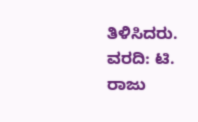ತಿಳಿಸಿದರು.
ವರದಿ: ಟಿ. ರಾಜು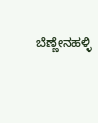ಬೆಣ್ಣೇನಹಳ್ಳಿ